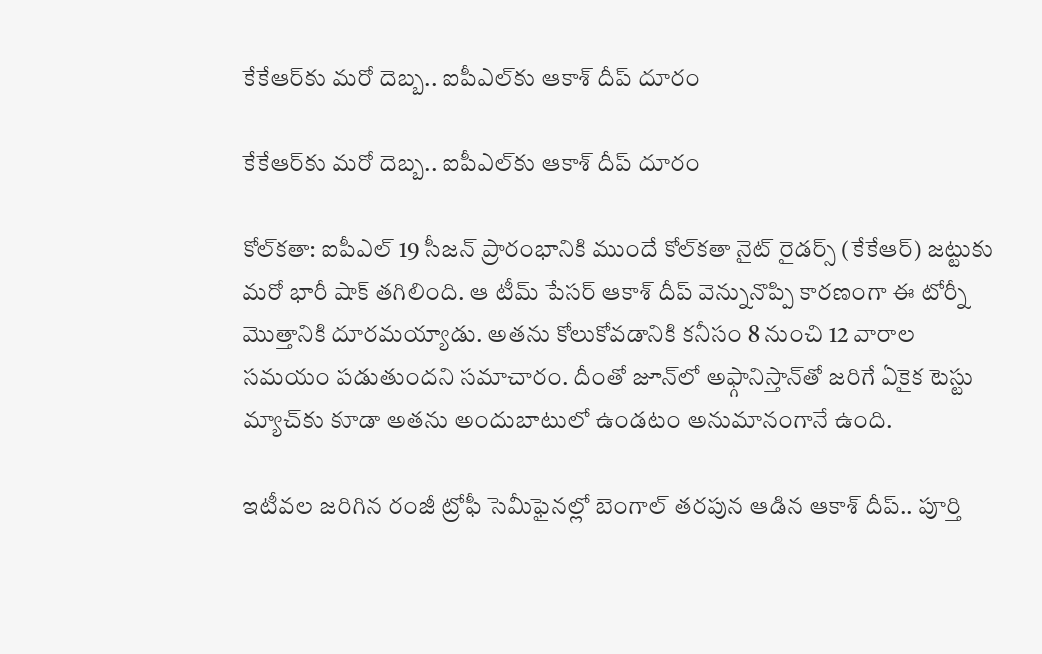కేకేఆర్‌‌కు మరో దెబ్బ.. ఐపీఎల్‌‌కు ఆకాశ్ దీప్ దూరం

కేకేఆర్‌‌కు మరో దెబ్బ.. ఐపీఎల్‌‌కు ఆకాశ్ దీప్ దూరం

కోల్‌‌కతా: ఐపీఎల్ 19 సీజన్ ప్రారంభానికి ముందే కోల్‌‌కతా నైట్ రైడర్స్ (కేకేఆర్‌‌‌‌) జట్టుకు మరో భారీ షాక్ తగిలింది. ఆ టీమ్ పేసర్ ఆకాశ్ దీప్ వెన్నునొప్పి కారణంగా ఈ టోర్నీ మొత్తానికి దూరమయ్యాడు. అతను కోలుకోవడానికి కనీసం 8 నుంచి 12 వారాల సమయం పడుతుందని సమాచారం. దీంతో జూన్‌‌లో అఫ్గానిస్తాన్‌‌తో జరిగే ఏకైక టెస్టు మ్యాచ్‌‌కు కూడా అతను అందుబాటులో ఉండటం అనుమానంగానే ఉంది.

ఇటీవల జరిగిన రంజీ ట్రోఫీ సెమీఫైనల్లో బెంగాల్ తరపున ఆడిన ఆకాశ్ దీప్.. పూర్తి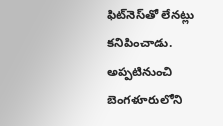ఫిట్‌‌నెస్‌‌తో లేనట్లు కనిపించాడు. అప్పటినుంచి బెంగళూరులోని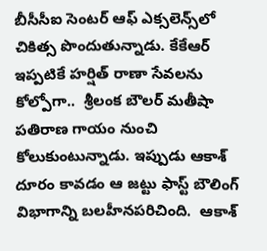బీసీసీఐ సెంటర్ ఆఫ్ ఎక్సలెన్స్‌‌లో చికిత్స పొందుతున్నాడు. కేకేఆర్ ఇప్పటికే హర్షిత్ రాణా సేవలను కోల్పోగా..  శ్రీలంక బౌలర్ మతీషా పతిరాణ గాయం నుంచి కోలుకుంటున్నాడు. ఇప్పుడు ఆకాశ్ దూరం కావడం ఆ జట్టు ఫాస్ట్ బౌలింగ్ విభాగాన్ని బలహీనపరిచింది.  ఆకాశ్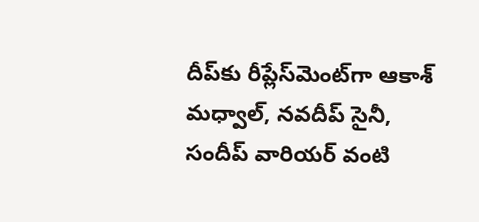దీప్‌‌కు రీప్లేస్‌‌మెంట్‌‌గా ఆకాశ్ మధ్వాల్, నవదీప్ సైనీ, సందీప్ వారియర్ వంటి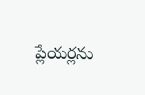ప్లేయర్లను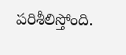పరిశీలిస్తోంది.